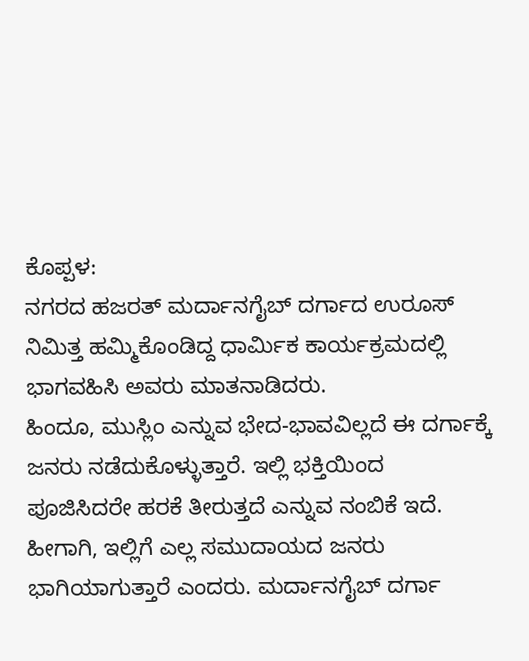ಕೊಪ್ಪಳ:
ನಗರದ ಹಜರತ್ ಮರ್ದಾನಗೈಬ್ ದರ್ಗಾದ ಉರೂಸ್ ನಿಮಿತ್ತ ಹಮ್ಮಿಕೊಂಡಿದ್ದ ಧಾರ್ಮಿಕ ಕಾರ್ಯಕ್ರಮದಲ್ಲಿ ಭಾಗವಹಿಸಿ ಅವರು ಮಾತನಾಡಿದರು.
ಹಿಂದೂ, ಮುಸ್ಲಿಂ ಎನ್ನುವ ಭೇದ-ಭಾವವಿಲ್ಲದೆ ಈ ದರ್ಗಾಕ್ಕೆ ಜನರು ನಡೆದುಕೊಳ್ಳುತ್ತಾರೆ. ಇಲ್ಲಿ ಭಕ್ತಿಯಿಂದ ಪೂಜಿಸಿದರೇ ಹರಕೆ ತೀರುತ್ತದೆ ಎನ್ನುವ ನಂಬಿಕೆ ಇದೆ. ಹೀಗಾಗಿ, ಇಲ್ಲಿಗೆ ಎಲ್ಲ ಸಮುದಾಯದ ಜನರು ಭಾಗಿಯಾಗುತ್ತಾರೆ ಎಂದರು. ಮರ್ದಾನಗೈಬ್ ದರ್ಗಾ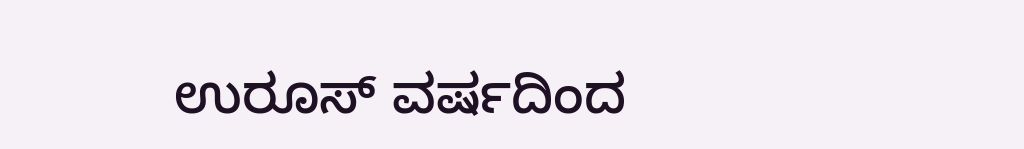ಉರೂಸ್ ವರ್ಷದಿಂದ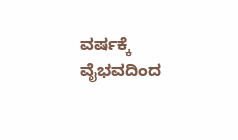ವರ್ಷಕ್ಕೆ ವೈಭವದಿಂದ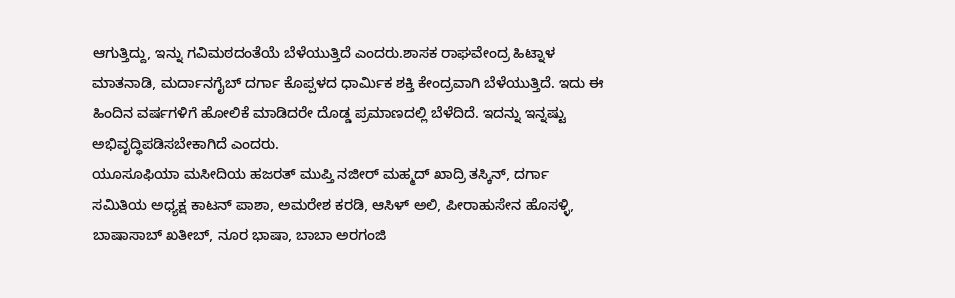ಆಗುತ್ತಿದ್ದು, ಇನ್ನು ಗವಿಮಠದಂತೆಯೆ ಬೆಳೆಯುತ್ತಿದೆ ಎಂದರು.ಶಾಸಕ ರಾಘವೇಂದ್ರ ಹಿಟ್ನಾಳ ಮಾತನಾಡಿ, ಮರ್ದಾನಗೈಬ್ ದರ್ಗಾ ಕೊಪ್ಪಳದ ಧಾರ್ಮಿಕ ಶಕ್ತಿ ಕೇಂದ್ರವಾಗಿ ಬೆಳೆಯುತ್ತಿದೆ. ಇದು ಈ ಹಿಂದಿನ ವರ್ಷಗಳಿಗೆ ಹೋಲಿಕೆ ಮಾಡಿದರೇ ದೊಡ್ಡ ಪ್ರಮಾಣದಲ್ಲಿ ಬೆಳೆದಿದೆ. ಇದನ್ನು ಇನ್ನಷ್ಟು ಅಭಿವೃದ್ಧಿಪಡಿಸಬೇಕಾಗಿದೆ ಎಂದರು.
ಯೂಸೂಫಿಯಾ ಮಸೀದಿಯ ಹಜರತ್ ಮುಪ್ತಿ ನಜೀರ್ ಮಹ್ಮದ್ ಖಾದ್ರಿ ತಸ್ಕಿನ್, ದರ್ಗಾ ಸಮಿತಿಯ ಅಧ್ಯಕ್ಷ ಕಾಟನ್ ಪಾಶಾ, ಅಮರೇಶ ಕರಡಿ, ಆಸಿಳ್ ಅಲಿ, ಪೀರಾಹುಸೇನ ಹೊಸಳ್ಳಿ, ಬಾಷಾಸಾಬ್ ಖತೀಬ್, ನೂರ ಭಾಷಾ, ಬಾಬಾ ಅರಗಂಜಿ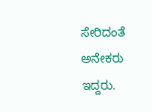ಸೇರಿದಂತೆ ಅನೇಕರು ಇದ್ದರು.